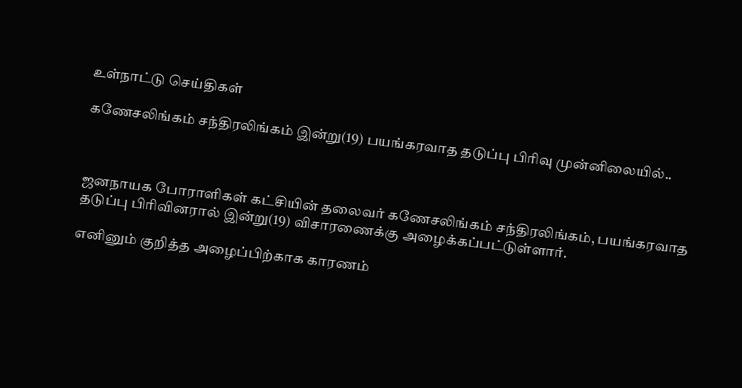உள்நாட்டு செய்திகள்

கணேசலிங்கம் சந்திரலிங்கம் இன்று(19) பயங்கரவாத தடுப்பு பிரிவு முன்னிலையில்..



ஜனநாயக போராளிகள் கட்சியின் தலைவர் கணேசலிங்கம் சந்திரலிங்கம், பயங்கரவாத தடுப்பு பிரிவினரால் இன்று(19) விசாரணைக்கு அழைக்கப்பட்டுள்ளார்.

எனினும் குறித்த அழைப்பிற்காக காரணம்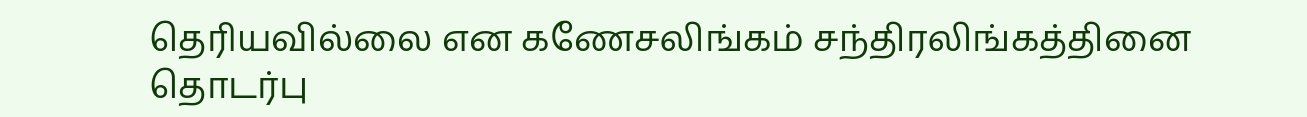தெரியவில்லை என கணேசலிங்கம் சந்திரலிங்கத்தினை தொடர்பு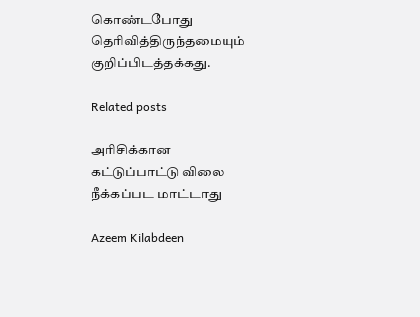கொண்டபோது தெரிவித்திருந்தமையும் குறிப்பிடத்தக்கது.

Related posts

அரிசிக்கான கட்டுப்பாட்டு விலை நீக்கப்பட மாட்டாது

Azeem Kilabdeen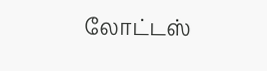லோட்டஸ்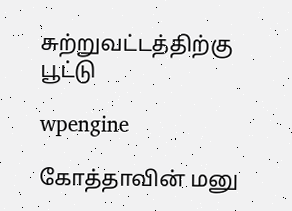சுற்றுவட்டத்திற்கு பூட்டு

wpengine

கோத்தாவின் மனு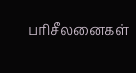பரிசீலனைகள்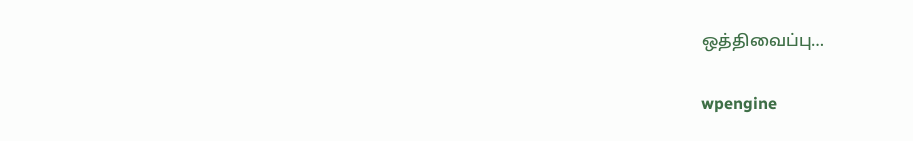ஒத்திவைப்பு…

wpengine